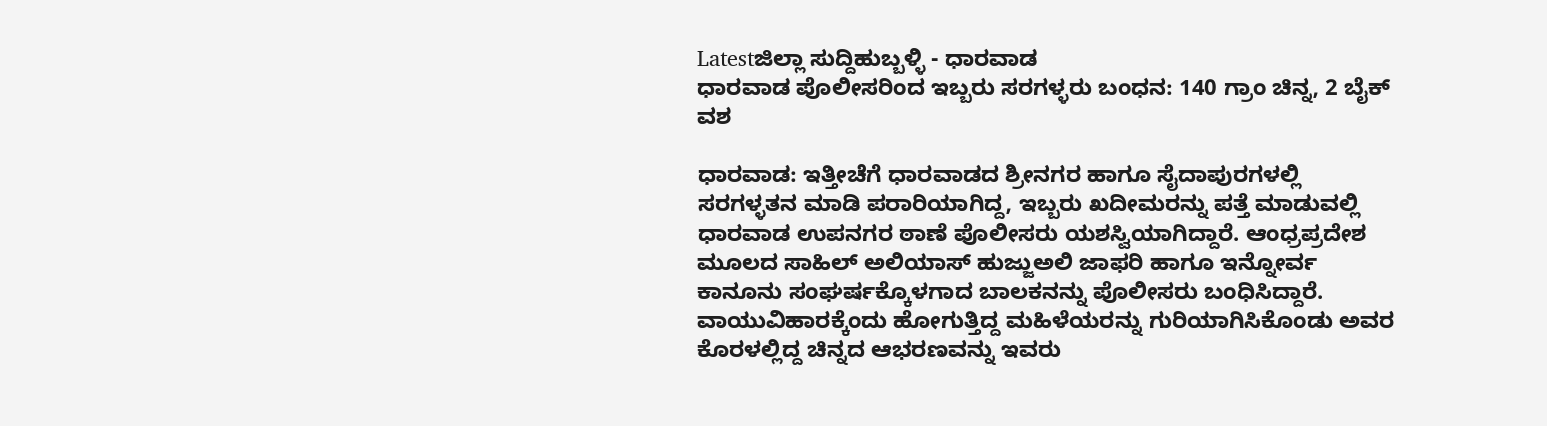Latestಜಿಲ್ಲಾ ಸುದ್ದಿಹುಬ್ಬಳ್ಳಿ - ಧಾರವಾಡ
ಧಾರವಾಡ ಪೊಲೀಸರಿಂದ ಇಬ್ಬರು ಸರಗಳ್ಳರು ಬಂಧನ: 140 ಗ್ರಾಂ ಚಿನ್ನ, 2 ಬೈಕ್ ವಶ

ಧಾರವಾಡ: ಇತ್ತೀಚೆಗೆ ಧಾರವಾಡದ ಶ್ರೀನಗರ ಹಾಗೂ ಸೈದಾಪುರಗಳಲ್ಲಿ ಸರಗಳ್ಳತನ ಮಾಡಿ ಪರಾರಿಯಾಗಿದ್ದ, ಇಬ್ಬರು ಖದೀಮರನ್ನು ಪತ್ತೆ ಮಾಡುವಲ್ಲಿ ಧಾರವಾಡ ಉಪನಗರ ಠಾಣೆ ಪೊಲೀಸರು ಯಶಸ್ವಿಯಾಗಿದ್ದಾರೆ. ಆಂಧ್ರಪ್ರದೇಶ ಮೂಲದ ಸಾಹಿಲ್ ಅಲಿಯಾಸ್ ಹುಜ್ಜುಅಲಿ ಜಾಫರಿ ಹಾಗೂ ಇನ್ನೋರ್ವ ಕಾನೂನು ಸಂಘರ್ಷಕ್ಕೊಳಗಾದ ಬಾಲಕನನ್ನು ಪೊಲೀಸರು ಬಂಧಿಸಿದ್ದಾರೆ.
ವಾಯುವಿಹಾರಕ್ಕೆಂದು ಹೋಗುತ್ತಿದ್ದ ಮಹಿಳೆಯರನ್ನು ಗುರಿಯಾಗಿಸಿಕೊಂಡು ಅವರ ಕೊರಳಲ್ಲಿದ್ದ ಚಿನ್ನದ ಆಭರಣವನ್ನು ಇವರು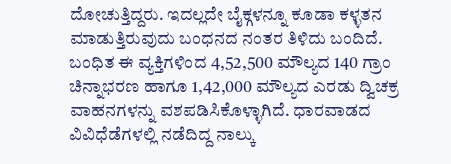ದೋಚುತ್ತಿದ್ದರು. ಇದಲ್ಲದೇ ಬೈಕ್ಗಳನ್ನೂ ಕೂಡಾ ಕಳ್ಳತನ ಮಾಡುತ್ತಿರುವುದು ಬಂಧನದ ನಂತರ ತಿಳಿದು ಬಂದಿದೆ.
ಬಂಧಿತ ಈ ವ್ಯಕ್ತಿಗಳಿಂದ 4,52,500 ಮೌಲ್ಯದ 140 ಗ್ರಾಂ ಚಿನ್ನಾಭರಣ ಹಾಗೂ 1,42,000 ಮೌಲ್ಯದ ಎರಡು ದ್ವಿಚಕ್ರ ವಾಹನಗಳನ್ನು ವಶಪಡಿಸಿಕೊಳ್ಳಾಗಿದೆ. ಧಾರವಾಡದ ವಿವಿಧೆಡೆಗಳಲ್ಲಿ ನಡೆದಿದ್ದ ನಾಲ್ಕು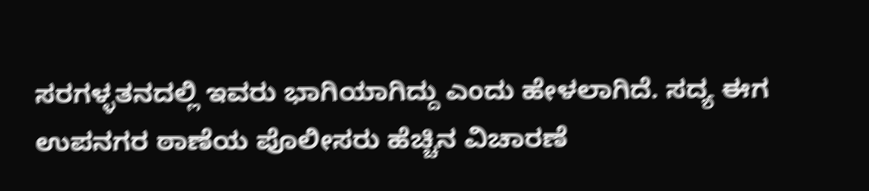ಸರಗಳ್ಳತನದಲ್ಲಿ ಇವರು ಭಾಗಿಯಾಗಿದ್ದು ಎಂದು ಹೇಳಲಾಗಿದೆ. ಸದ್ಯ ಈಗ ಉಪನಗರ ಠಾಣೆಯ ಪೊಲೀಸರು ಹೆಚ್ಚಿನ ವಿಚಾರಣೆ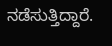ನಡೆಸುತ್ತಿದ್ದಾರೆ.